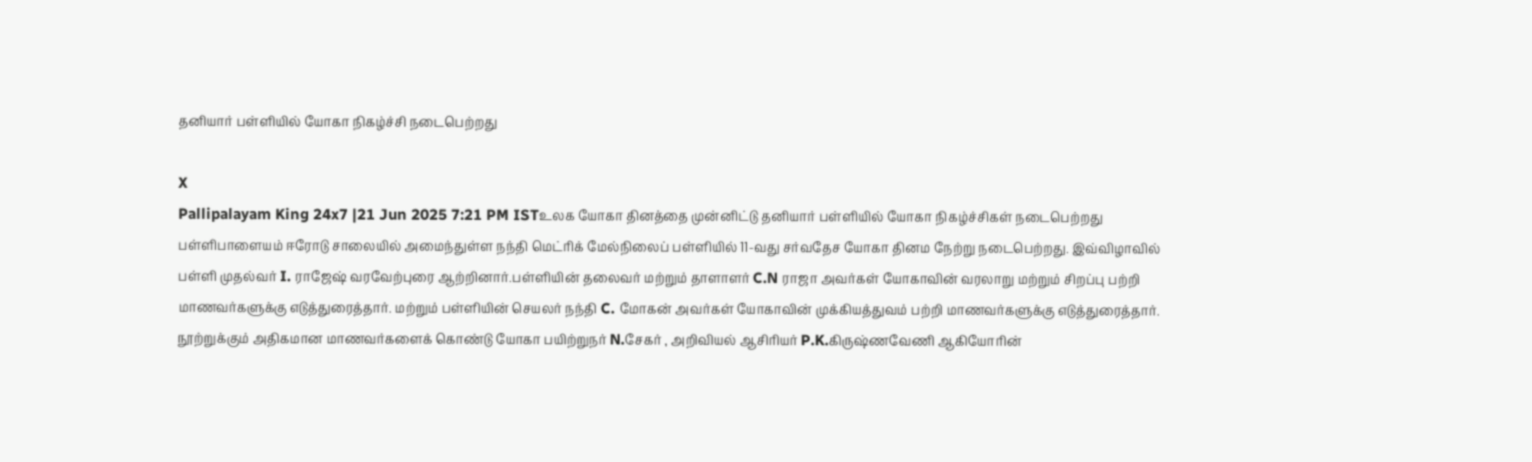தனியார் பள்ளியில் யோகா நிகழ்ச்சி நடைபெற்றது

X
Pallipalayam King 24x7 |21 Jun 2025 7:21 PM ISTஉலக யோகா தினத்தை முன்னிட்டு தனியார் பள்ளியில் யோகா நிகழ்ச்சிகள் நடைபெற்றது
பள்ளிபாளையம் ஈரோடு சாலையில் அமைந்துள்ள நந்தி மெட்ரிக் மேல்நிலைப் பள்ளியில் 11-வது சர்வதேச யோகா தினம நேற்று நடைபெற்றது. இவ்விழாவில் பள்ளி முதல்வர் I. ராஜேஷ் வரவேற்புரை ஆற்றினார்.பள்ளியின் தலைவர் மற்றும் தாளாளர் C.N ராஜா அவர்கள் யோகாவின் வரலாறு மற்றும் சிறப்பு பற்றி மாணவர்களுக்கு எடுத்துரைத்தார். மற்றும் பள்ளியின் செயலர் நந்தி C. மோகன் அவர்கள் யோகாவின் முக்கியத்துவம் பற்றி மாணவர்களுக்கு எடுத்துரைத்தார். நூற்றுக்கும் அதிகமான மாணவர்களைக் கொண்டு யோகா பயிற்றுநர் N.சேகர் , அறிவியல் ஆசிரியர் P.K.கிருஷ்ணவேணி ஆகியோரின்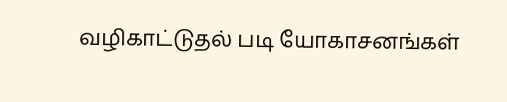வழிகாட்டுதல் படி யோகாசனங்கள்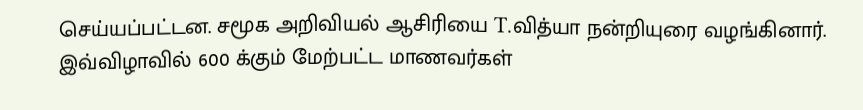செய்யப்பட்டன. சமூக அறிவியல் ஆசிரியை T.வித்யா நன்றியுரை வழங்கினார். இவ்விழாவில் 600 க்கும் மேற்பட்ட மாணவர்கள்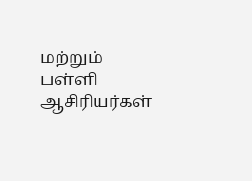மற்றும் பள்ளி ஆசிரியர்கள்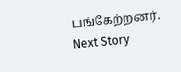பங்கேற்றனர்.
Next Story